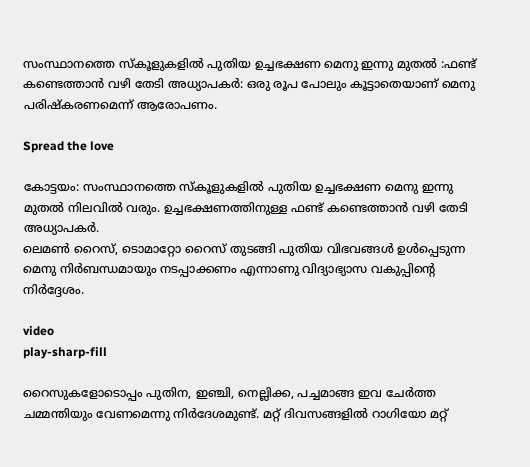സംസ്ഥാനത്തെ സ്‌കൂളുകളില്‍ പുതിയ ഉച്ചഭക്ഷണ മെനു ഇന്നു മുതല്‍ :ഫണ്ട് കണ്ടെത്താന്‍ വഴി തേടി അധ്യാപകര്‍: ഒരു രൂപ പോലും കൂട്ടാതെയാണ് മെനു പരിഷ്കരണമെന്ന് ആരോപണം.

Spread the love

കോട്ടയം: സംസ്ഥാനത്തെ സ്‌കൂളുകളില്‍ പുതിയ ഉച്ചഭക്ഷണ മെനു ഇന്നു മുതല്‍ നിലവില്‍ വരും. ഉച്ചഭക്ഷണത്തിനുള്ള ഫണ്ട് കണ്ടെത്താന്‍ വഴി തേടി അധ്യാപകര്‍.
ലെമണ്‍ റൈസ്, ടൊമാറ്റോ റൈസ് തുടങ്ങി പുതിയ വിഭവങ്ങള്‍ ഉള്‍പ്പെടുന്ന മെനു നിര്‍ബന്ധമായും നടപ്പാക്കണം എന്നാണു വിദ്യാഭ്യാസ വകുപ്പിന്റെ നിര്‍ദ്ദേശം.

video
play-sharp-fill

റൈസുകളോടൊപ്പം പുതിന, ഇഞ്ചി, നെല്ലിക്ക, പച്ചമാങ്ങ ഇവ ചേര്‍ത്ത ചമ്മന്തിയും വേണമെന്നു നിര്‍ദേശമുണ്ട്. മറ്റ് ദിവസങ്ങളില്‍ റാഗിയോ മറ്റ്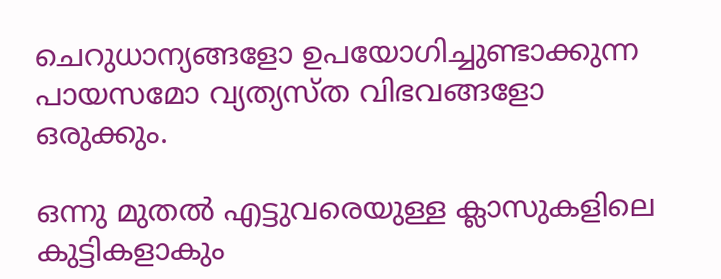ചെറുധാന്യങ്ങളോ ഉപയോഗിച്ചുണ്ടാക്കുന്ന പായസമോ വ്യത്യസ്ത വിഭവങ്ങളോ ഒരുക്കും.

ഒന്നു മുതല്‍ എട്ടുവരെയുള്ള ക്ലാസുകളിലെ കുട്ടികളാകും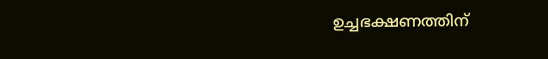ഉച്ചഭക്ഷണത്തിന്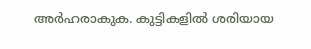അര്‍ഹരാകുക. കുട്ടികളില്‍ ശരിയായ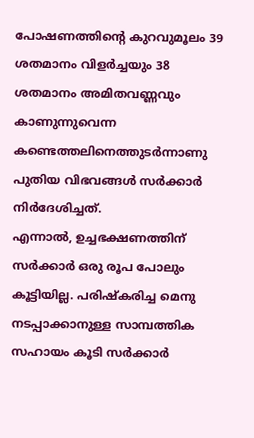പോഷണത്തിന്റെ കുറവുമൂലം 39 ശതമാനം വിളര്‍ച്ചയും 38 ശതമാനം അമിതവണ്ണവും കാണുന്നുവെന്ന കണ്ടെത്തലിനെത്തുടര്‍ന്നാണു പുതിയ വിഭവങ്ങള്‍ സര്‍ക്കാര്‍ നിര്‍ദേശിച്ചത്.
എന്നാല്‍, ഉച്ചഭക്ഷണത്തിന് സര്‍ക്കാര്‍ ഒരു രൂപ പോലും കൂട്ടിയില്ല. പരിഷ്‌കരിച്ച മെനു നടപ്പാക്കാനുള്ള സാമ്പത്തിക സഹായം കൂടി സര്‍ക്കാര്‍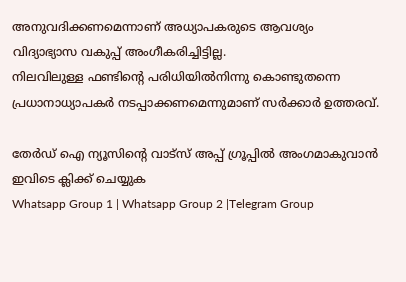അനുവദിക്കണമെന്നാണ് അധ്യാപകരുടെ ആവശ്യം വിദ്യാഭ്യാസ വകുപ്പ് അംഗീകരിച്ചിട്ടില്ല.
നിലവിലുള്ള ഫണ്ടിന്റെ പരിധിയില്‍നിന്നു കൊണ്ടുതന്നെ പ്രധാനാധ്യാപകര്‍ നടപ്പാക്കണമെന്നുമാണ് സര്‍ക്കാര്‍ ഉത്തരവ്.

തേർഡ് ഐ ന്യൂസിന്റെ വാട്സ് അപ്പ് ഗ്രൂപ്പിൽ അംഗമാകുവാൻ ഇവിടെ ക്ലിക്ക് ചെയ്യുക
Whatsapp Group 1 | Whatsapp Group 2 |Telegram Group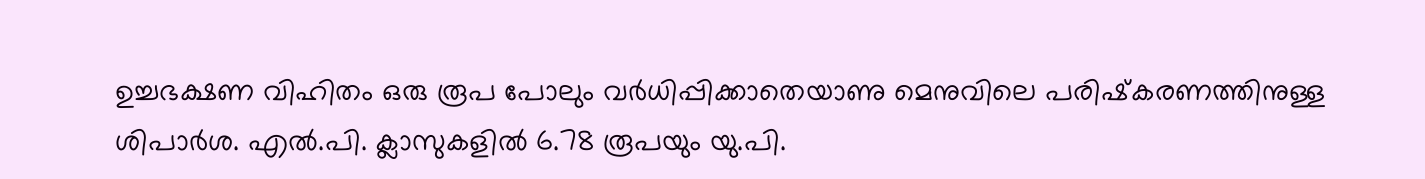ഉച്ചഭക്ഷണ വിഹിതം ഒരു രൂപ പോലും വര്‍ധിപ്പിക്കാതെയാണു മെനുവിലെ പരിഷ്‌കരണത്തിനുള്ള ശിപാര്‍ശ. എല്‍.പി. ക്ലാസുകളില്‍ 6.78 രൂപയും യു.പി.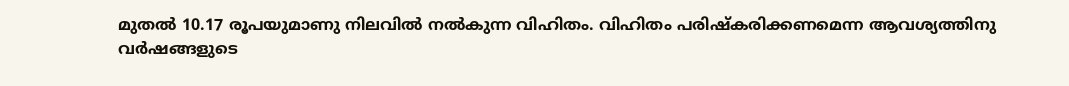മുതല്‍ 10.17 രൂപയുമാണു നിലവില്‍ നല്‍കുന്ന വിഹിതം. വിഹിതം പരിഷ്‌കരിക്കണമെന്ന ആവശ്യത്തിനു വര്‍ഷങ്ങളുടെ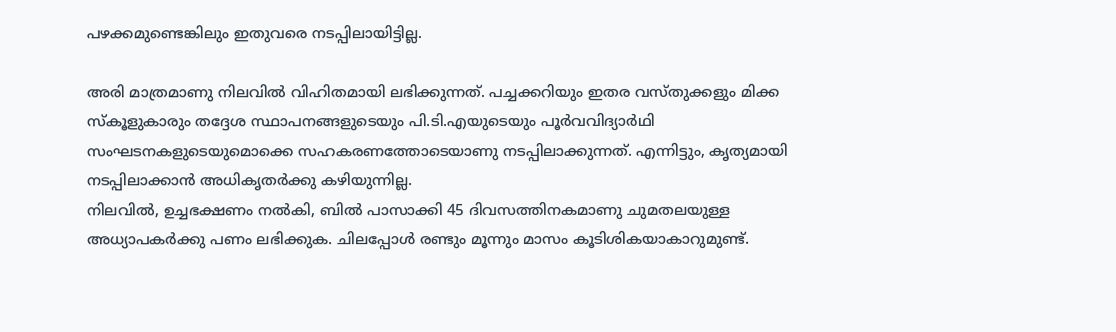പഴക്കമുണ്ടെങ്കിലും ഇതുവരെ നടപ്പിലായിട്ടില്ല.

അരി മാത്രമാണു നിലവില്‍ വിഹിതമായി ലഭിക്കുന്നത്. പച്ചക്കറിയും ഇതര വസ്തുക്കളും മിക്ക സ്‌കൂളുകാരും തദ്ദേശ സ്ഥാപനങ്ങളുടെയും പി.ടി.എയുടെയും പൂര്‍വവിദ്യാര്‍ഥി സംഘടനകളുടെയുമൊക്കെ സഹകരണത്തോടെയാണു നടപ്പിലാക്കുന്നത്. എന്നിട്ടും, കൃത്യമായി നടപ്പിലാക്കാന്‍ അധികൃതര്‍ക്കു കഴിയുന്നില്ല.
നിലവില്‍, ഉച്ചഭക്ഷണം നല്‍കി, ബില്‍ പാസാക്കി 45 ദിവസത്തിനകമാണു ചുമതലയുള്ള അധ്യാപകര്‍ക്കു പണം ലഭിക്കുക. ചിലപ്പോള്‍ രണ്ടും മൂന്നും മാസം കൂടിശികയാകാറുമുണ്ട്.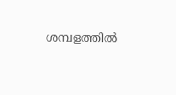ശമ്പളത്തില്‍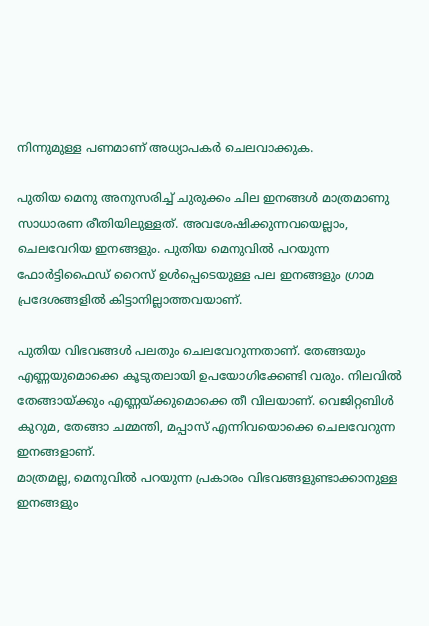നിന്നുമുള്ള പണമാണ് അധ്യാപകര്‍ ചെലവാക്കുക.

പുതിയ മെനു അനുസരിച്ച്‌ ചുരുക്കം ചില ഇനങ്ങള്‍ മാത്രമാണു സാധാരണ രീതിയിലുള്ളത്. അവശേഷിക്കുന്നവയെല്ലാം, ചെലവേറിയ ഇനങ്ങളും. പുതിയ മെനുവില്‍ പറയുന്ന ഫോര്‍ട്ടിഫൈഡ് റൈസ് ഉള്‍പ്പെടെയുള്ള പല ഇനങ്ങളും ഗ്രാമ പ്രദേശങ്ങളില്‍ കിട്ടാനില്ലാത്തവയാണ്.

പുതിയ വിഭവങ്ങള്‍ പലതും ചെലവേറുന്നതാണ്. തേങ്ങയും എണ്ണയുമൊക്കെ കൂടുതലായി ഉപയോഗിക്കേണ്ടി വരും. നിലവില്‍ തേങ്ങായ്ക്കും എണ്ണയ്ക്കുമൊക്കെ തീ വിലയാണ്. വെജിറ്റബിള്‍ കുറുമ, തേങ്ങാ ചമ്മന്തി, മപ്പാസ് എന്നിവയൊക്കെ ചെലവേറുന്ന ഇനങ്ങളാണ്.
മാത്രമല്ല, മെനുവില്‍ പറയുന്ന പ്രകാരം വിഭവങ്ങളുണ്ടാക്കാനുള്ള ഇനങ്ങളും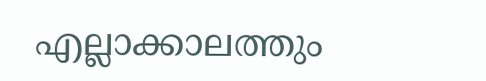എല്ലാക്കാലത്തും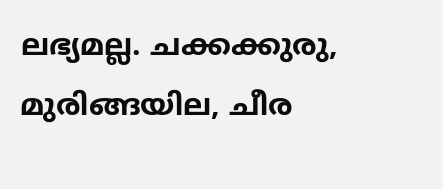ലഭ്യമല്ല. ചക്കക്കുരു, മുരിങ്ങയില, ചീര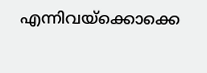എന്നിവയ്ക്കൊക്കെ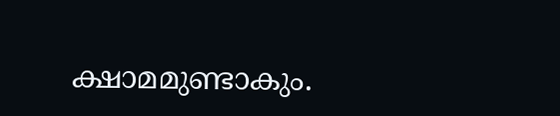ക്ഷാമമുണ്ടാകും.